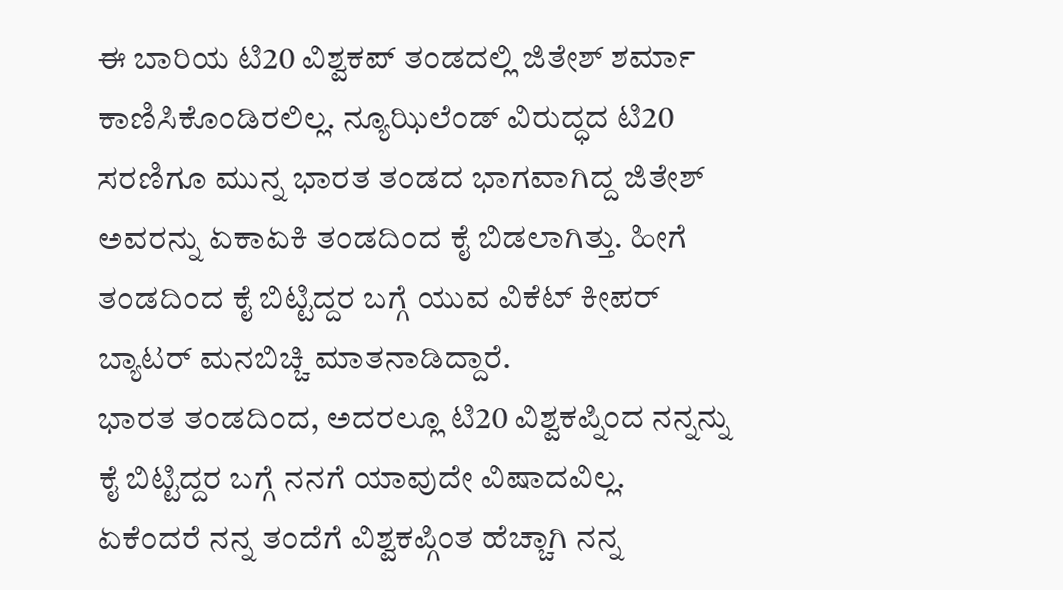ಈ ಬಾರಿಯ ಟಿ20 ವಿಶ್ವಕಪ್ ತಂಡದಲ್ಲಿ ಜಿತೇಶ್ ಶರ್ಮಾ ಕಾಣಿಸಿಕೊಂಡಿರಲಿಲ್ಲ. ನ್ಯೂಝಿಲೆಂಡ್ ವಿರುದ್ಧದ ಟಿ20 ಸರಣಿಗೂ ಮುನ್ನ ಭಾರತ ತಂಡದ ಭಾಗವಾಗಿದ್ದ ಜಿತೇಶ್ ಅವರನ್ನು ಏಕಾಏಕಿ ತಂಡದಿಂದ ಕೈ ಬಿಡಲಾಗಿತ್ತು. ಹೀಗೆ ತಂಡದಿಂದ ಕೈ ಬಿಟ್ಟಿದ್ದರ ಬಗ್ಗೆ ಯುವ ವಿಕೆಟ್ ಕೀಪರ್ ಬ್ಯಾಟರ್ ಮನಬಿಚ್ಚಿ ಮಾತನಾಡಿದ್ದಾರೆ.
ಭಾರತ ತಂಡದಿಂದ, ಅದರಲ್ಲೂ ಟಿ20 ವಿಶ್ವಕಪ್ನಿಂದ ನನ್ನನ್ನು ಕೈ ಬಿಟ್ಟಿದ್ದರ ಬಗ್ಗೆ ನನಗೆ ಯಾವುದೇ ವಿಷಾದವಿಲ್ಲ. ಏಕೆಂದರೆ ನನ್ನ ತಂದೆಗೆ ವಿಶ್ವಕಪ್ಗಿಂತ ಹೆಚ್ಚಾಗಿ ನನ್ನ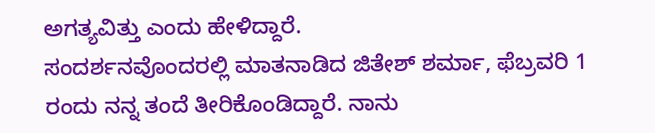ಅಗತ್ಯವಿತ್ತು ಎಂದು ಹೇಳಿದ್ದಾರೆ.
ಸಂದರ್ಶನವೊಂದರಲ್ಲಿ ಮಾತನಾಡಿದ ಜಿತೇಶ್ ಶರ್ಮಾ, ಫೆಬ್ರವರಿ 1 ರಂದು ನನ್ನ ತಂದೆ ತೀರಿಕೊಂಡಿದ್ದಾರೆ. ನಾನು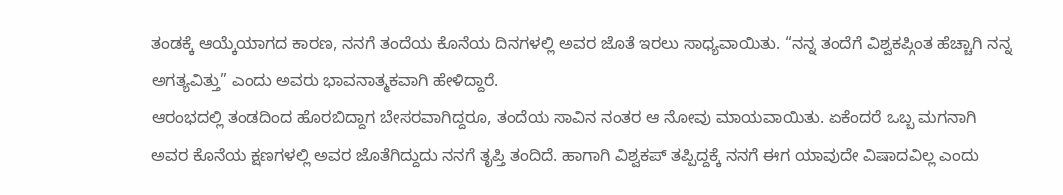ತಂಡಕ್ಕೆ ಆಯ್ಕೆಯಾಗದ ಕಾರಣ, ನನಗೆ ತಂದೆಯ ಕೊನೆಯ ದಿನಗಳಲ್ಲಿ ಅವರ ಜೊತೆ ಇರಲು ಸಾಧ್ಯವಾಯಿತು. “ನನ್ನ ತಂದೆಗೆ ವಿಶ್ವಕಪ್ಗಿಂತ ಹೆಚ್ಚಾಗಿ ನನ್ನ ಅಗತ್ಯವಿತ್ತು” ಎಂದು ಅವರು ಭಾವನಾತ್ಮಕವಾಗಿ ಹೇಳಿದ್ದಾರೆ.
ಆರಂಭದಲ್ಲಿ ತಂಡದಿಂದ ಹೊರಬಿದ್ದಾಗ ಬೇಸರವಾಗಿದ್ದರೂ, ತಂದೆಯ ಸಾವಿನ ನಂತರ ಆ ನೋವು ಮಾಯವಾಯಿತು. ಏಕೆಂದರೆ ಒಬ್ಬ ಮಗನಾಗಿ ಅವರ ಕೊನೆಯ ಕ್ಷಣಗಳಲ್ಲಿ ಅವರ ಜೊತೆಗಿದ್ದುದು ನನಗೆ ತೃಪ್ತಿ ತಂದಿದೆ. ಹಾಗಾಗಿ ವಿಶ್ವಕಪ್ ತಪ್ಪಿದ್ದಕ್ಕೆ ನನಗೆ ಈಗ ಯಾವುದೇ ವಿಷಾದವಿಲ್ಲ ಎಂದು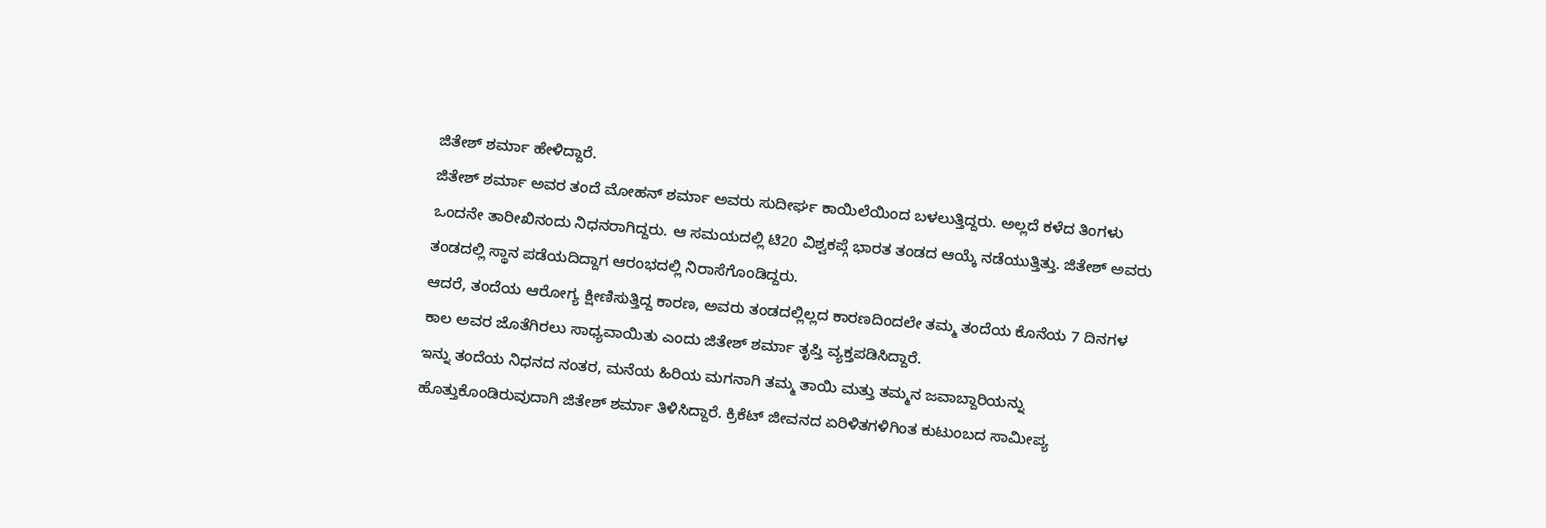ಜಿತೇಶ್ ಶರ್ಮಾ ಹೇಳಿದ್ದಾರೆ.
ಜಿತೇಶ್ ಶರ್ಮಾ ಅವರ ತಂದೆ ಮೋಹನ್ ಶರ್ಮಾ ಅವರು ಸುದೀರ್ಘ ಕಾಯಿಲೆಯಿಂದ ಬಳಲುತ್ತಿದ್ದರು. ಅಲ್ಲದೆ ಕಳೆದ ತಿಂಗಳು ಒಂದನೇ ತಾರೀಖಿನಂದು ನಿಧನರಾಗಿದ್ದರು. ಆ ಸಮಯದಲ್ಲಿ ಟಿ20 ವಿಶ್ವಕಪ್ಗೆ ಭಾರತ ತಂಡದ ಆಯ್ಕೆ ನಡೆಯುತ್ತಿತ್ತು. ಜಿತೇಶ್ ಅವರು ತಂಡದಲ್ಲಿ ಸ್ಥಾನ ಪಡೆಯದಿದ್ದಾಗ ಆರಂಭದಲ್ಲಿ ನಿರಾಸೆಗೊಂಡಿದ್ದರು.
ಆದರೆ, ತಂದೆಯ ಆರೋಗ್ಯ ಕ್ಷೀಣಿಸುತ್ತಿದ್ದ ಕಾರಣ, ಅವರು ತಂಡದಲ್ಲಿಲ್ಲದ ಕಾರಣದಿಂದಲೇ ತಮ್ಮ ತಂದೆಯ ಕೊನೆಯ 7 ದಿನಗಳ ಕಾಲ ಅವರ ಜೊತೆಗಿರಲು ಸಾಧ್ಯವಾಯಿತು ಎಂದು ಜಿತೇಶ್ ಶರ್ಮಾ ತೃಪ್ತಿ ವ್ಯಕ್ತಪಡಿಸಿದ್ದಾರೆ.
ಇನ್ನು ತಂದೆಯ ನಿಧನದ ನಂತರ, ಮನೆಯ ಹಿರಿಯ ಮಗನಾಗಿ ತಮ್ಮ ತಾಯಿ ಮತ್ತು ತಮ್ಮನ ಜವಾಬ್ದಾರಿಯನ್ನು ಹೊತ್ತುಕೊಂಡಿರುವುದಾಗಿ ಜಿತೇಶ್ ಶರ್ಮಾ ತಿಳಿಸಿದ್ದಾರೆ. ಕ್ರಿಕೆಟ್ ಜೀವನದ ಏರಿಳಿತಗಳಿಗಿಂತ ಕುಟುಂಬದ ಸಾಮೀಪ್ಯ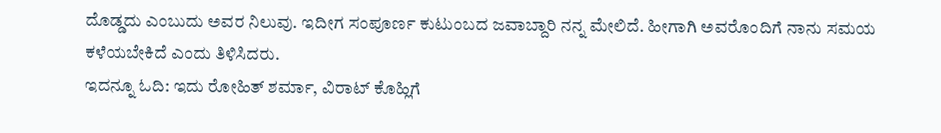ದೊಡ್ಡದು ಎಂಬುದು ಅವರ ನಿಲುವು. ಇದೀಗ ಸಂಪೂರ್ಣ ಕುಟುಂಬದ ಜವಾಬ್ದಾರಿ ನನ್ನ ಮೇಲಿದೆ. ಹೀಗಾಗಿ ಅವರೊಂದಿಗೆ ನಾನು ಸಮಯ ಕಳೆಯಬೇಕಿದೆ ಎಂದು ತಿಳಿಸಿದರು.
ಇದನ್ನೂ ಓದಿ: ಇದು ರೋಹಿತ್ ಶರ್ಮಾ, ವಿರಾಟ್ ಕೊಹ್ಲಿಗೆ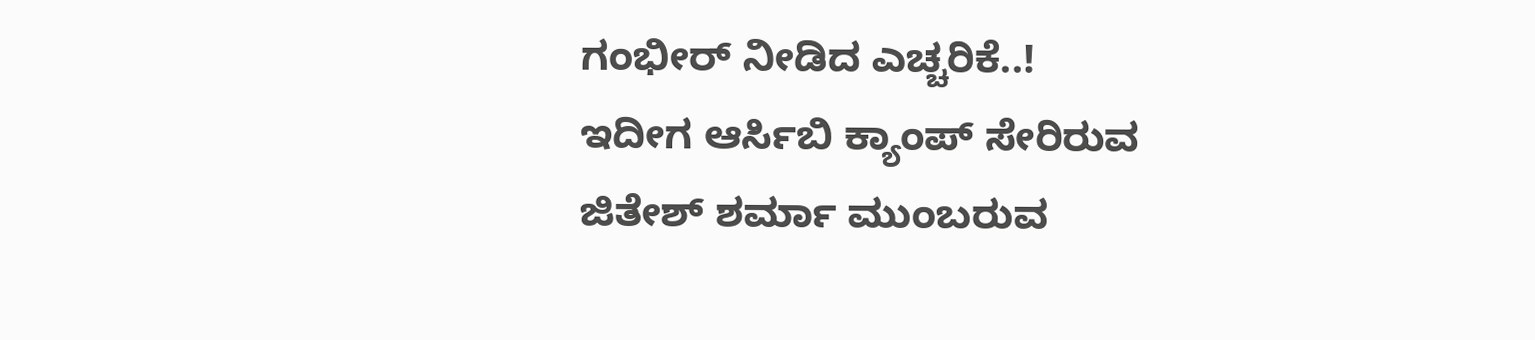ಗಂಭೀರ್ ನೀಡಿದ ಎಚ್ಚರಿಕೆ..!
ಇದೀಗ ಆರ್ಸಿಬಿ ಕ್ಯಾಂಪ್ ಸೇರಿರುವ ಜಿತೇಶ್ ಶರ್ಮಾ ಮುಂಬರುವ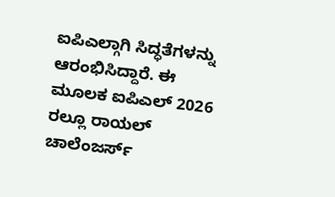ಐಪಿಎಲ್ಗಾಗಿ ಸಿದ್ಧತೆಗಳನ್ನು ಆರಂಭಿಸಿದ್ದಾರೆ. ಈ ಮೂಲಕ ಐಪಿಎಲ್ 2026 ರಲ್ಲೂ ರಾಯಲ್ ಚಾಲೆಂಜರ್ಸ್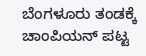ಬೆಂಗಳೂರು ತಂಡಕ್ಕೆ ಚಾಂಪಿಯನ್ ಪಟ್ಟ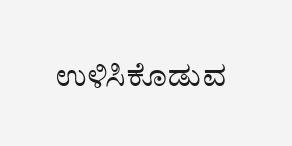ಉಳಿಸಿಕೊಡುವ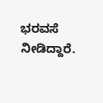ಭರವಸೆ ನೀಡಿದ್ದಾರೆ.